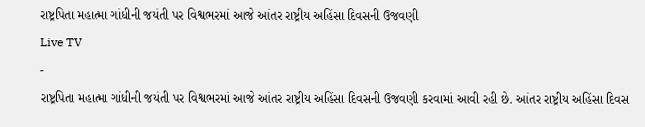રાષ્ટ્રપિતા મહાત્મા ગાંધીની જયંતી પર વિશ્વભરમાં આજે આંતર રાષ્ટ્રીય અહિંસા દિવસની ઉજવણી
Live TV
-
રાષ્ટ્રપિતા મહાત્મા ગાંધીની જયંતી પર વિશ્વભરમાં આજે આંતર રાષ્ટ્રીય અહિંસા દિવસની ઉજવણી કરવામાં આવી રહી છે. આંતર રાષ્ટ્રીય અહિંસા દિવસ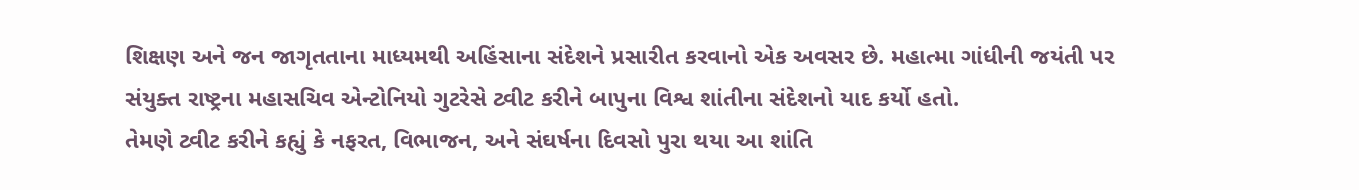શિક્ષણ અને જન જાગૃતતાના માધ્યમથી અહિંસાના સંદેશને પ્રસારીત કરવાનો એક અવસર છે. મહાત્મા ગાંધીની જયંતી પર સંયુક્ત રાષ્ટ્રના મહાસચિવ એન્ટોનિયો ગુટરેસે ટ્વીટ કરીને બાપુના વિશ્વ શાંતીના સંદેશનો યાદ કર્યો હતો.
તેમણે ટ્વીટ કરીને કહ્યું કે નફરત, વિભાજન, અને સંઘર્ષના દિવસો પુરા થયા આ શાંતિ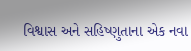વિશ્વાસ અને સહિષ્ણુતાના એક નવા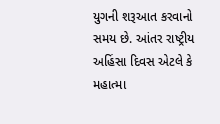યુગની શરૂઆત કરવાનો સમય છે. આંતર રાષ્ટ્રીય અહિંસા દિવસ એટલે કે મહાત્મા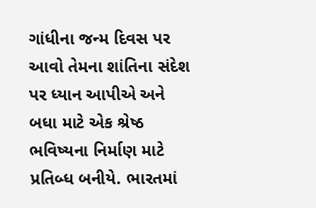ગાંધીના જન્મ દિવસ પર આવો તેમના શાંતિના સંદેશ પર ધ્યાન આપીએ અને બધા માટે એક શ્રેષ્ઠ ભવિષ્યના નિર્માણ માટે પ્રતિબ્ધ બનીયે. ભારતમાં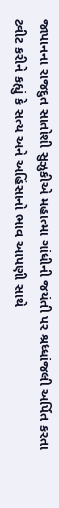જાપાનના રાજદુત સાતોશી સુઝુકીએ મહાત્મા ગાંધીની જયંતી પર શ્રધ્ધાંજલી અર્પિત કરતા ટ્વીટ કરીને કહ્યું કે સત્ય અને અહિંસાનો ભાવ આપણી સાથે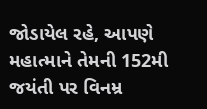જોડાયેલ રહે, આપણે મહાત્માને તેમની 152મી જયંતી પર વિનમ્ર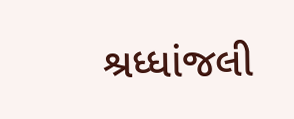શ્રધ્ધાંજલી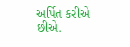અર્પિત કરીએ છીએ.